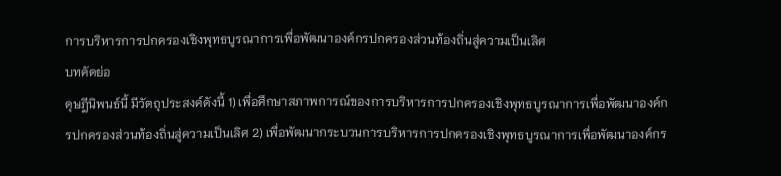การบริหารการปกครองเชิงพุทธบูรณาการเพื่อพัฒนาองค์กรปกครองส่วนท้องถิ่นสู่ความเป็นเลิศ
บทคัดย่อ
ดุษฎีนิพนธ์นี้ มีวัตถุประสงค์ดังนี้ 1) เพื่อศึกษาสภาพการณ์ของการบริหารการปกครองเชิงพุทธบูรณาการเพื่อพัฒนาองค์กรปกครองส่วนท้องถิ่นสู่ความเป็นเลิศ 2) เพื่อพัฒนากระบวนการบริหารการปกครองเชิงพุทธบูรณาการเพื่อพัฒนาองค์กร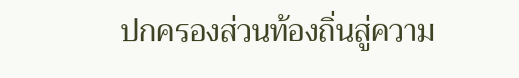ปกครองส่วนท้องถิ่นสู่ความ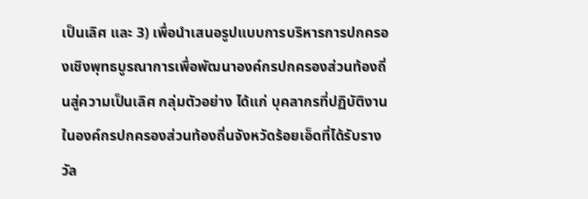เป็นเลิศ และ 3) เพื่อนำเสนอรูปแบบการบริหารการปกครองเชิงพุทธบูรณาการเพื่อพัฒนาองค์กรปกครองส่วนท้องถิ่นสู่ความเป็นเลิศ กลุ่มตัวอย่าง ได้แก่ บุคลากรที่ปฏิบัติงานในองค์กรปกครองส่วนท้องถิ่นจังหวัดร้อยเอ็ดที่ได้รับรางวัล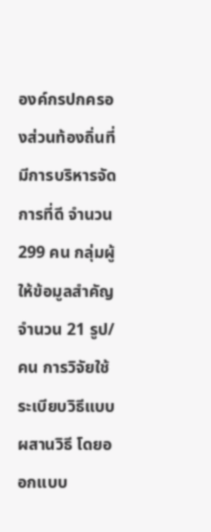องค์กรปกครองส่วนท้องถิ่นที่มีการบริหารจัดการที่ดี จำนวน 299 คน กลุ่มผู้ให้ข้อมูลสำคัญ จำนวน 21 รูป/คน การวิจัยใช้ระเบียบวิธีแบบผสานวิธี โดยออกแบบ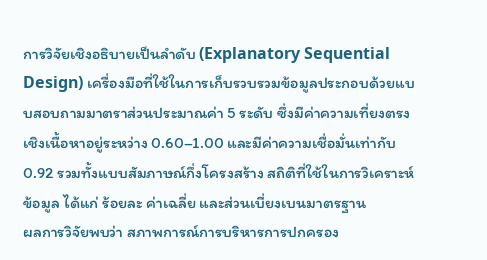การวิจัยเชิงอธิบายเป็นลำดับ (Explanatory Sequential Design) เครื่องมือที่ใช้ในการเก็บรวบรวมข้อมูลประกอบด้วยแบบสอบถามมาตราส่วนประมาณค่า 5 ระดับ ซึ่งมีค่าความเที่ยงตรงเชิงเนื้อหาอยู่ระหว่าง 0.60–1.00 และมีค่าความเชื่อมั่นเท่ากับ 0.92 รวมทั้งแบบสัมภาษณ์กึ่งโครงสร้าง สถิติที่ใช้ในการวิเคราะห์ข้อมูล ได้แก่ ร้อยละ ค่าเฉลี่ย และส่วนเบี่ยงเบนมาตรฐาน
ผลการวิจัยพบว่า สภาพการณ์การบริหารการปกครอง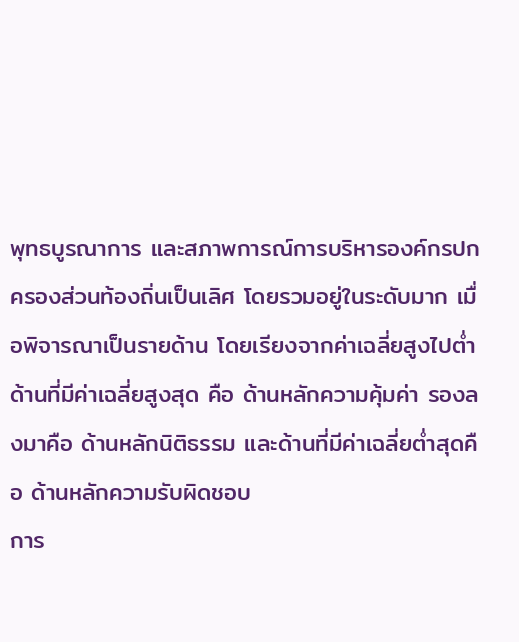พุทธบูรณาการ และสภาพการณ์การบริหารองค์กรปกครองส่วนท้องถิ่นเป็นเลิศ โดยรวมอยู่ในระดับมาก เมื่อพิจารณาเป็นรายด้าน โดยเรียงจากค่าเฉลี่ยสูงไปต่ำ ด้านที่มีค่าเฉลี่ยสูงสุด คือ ด้านหลักความคุ้มค่า รองลงมาคือ ด้านหลักนิติธรรม และด้านที่มีค่าเฉลี่ยต่ำสุดคือ ด้านหลักความรับผิดชอบ
การ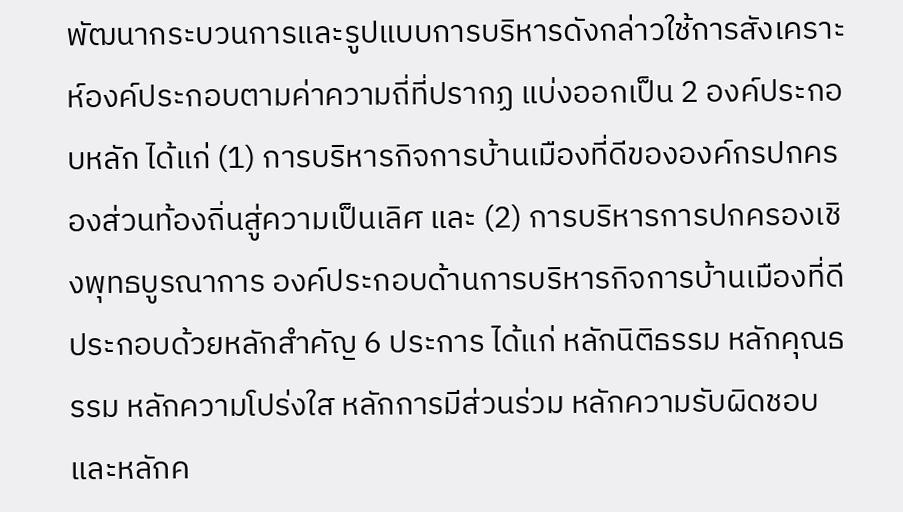พัฒนากระบวนการและรูปแบบการบริหารดังกล่าวใช้การสังเคราะห์องค์ประกอบตามค่าความถี่ที่ปรากฏ แบ่งออกเป็น 2 องค์ประกอบหลัก ได้แก่ (1) การบริหารกิจการบ้านเมืองที่ดีขององค์กรปกครองส่วนท้องถิ่นสู่ความเป็นเลิศ และ (2) การบริหารการปกครองเชิงพุทธบูรณาการ องค์ประกอบด้านการบริหารกิจการบ้านเมืองที่ดีประกอบด้วยหลักสำคัญ 6 ประการ ได้แก่ หลักนิติธรรม หลักคุณธรรม หลักความโปร่งใส หลักการมีส่วนร่วม หลักความรับผิดชอบ และหลักค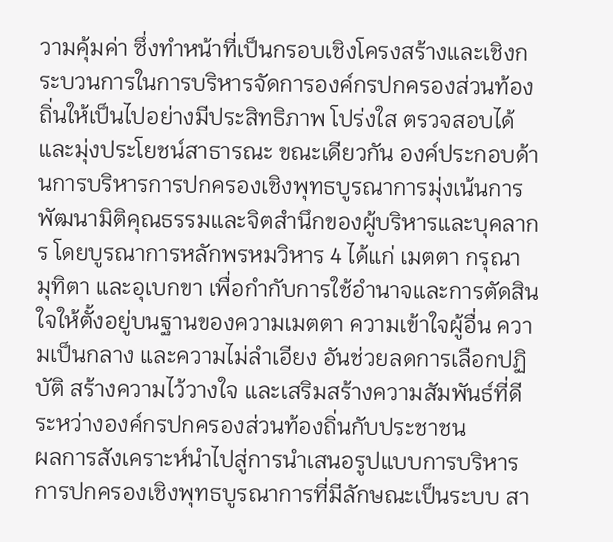วามคุ้มค่า ซึ่งทำหน้าที่เป็นกรอบเชิงโครงสร้างและเชิงกระบวนการในการบริหารจัดการองค์กรปกครองส่วนท้องถิ่นให้เป็นไปอย่างมีประสิทธิภาพ โปร่งใส ตรวจสอบได้ และมุ่งประโยชน์สาธารณะ ขณะเดียวกัน องค์ประกอบด้านการบริหารการปกครองเชิงพุทธบูรณาการมุ่งเน้นการพัฒนามิติคุณธรรมและจิตสำนึกของผู้บริหารและบุคลากร โดยบูรณาการหลักพรหมวิหาร 4 ได้แก่ เมตตา กรุณา มุทิตา และอุเบกขา เพื่อกำกับการใช้อำนาจและการตัดสินใจให้ตั้งอยู่บนฐานของความเมตตา ความเข้าใจผู้อื่น ความเป็นกลาง และความไม่ลำเอียง อันช่วยลดการเลือกปฏิบัติ สร้างความไว้วางใจ และเสริมสร้างความสัมพันธ์ที่ดีระหว่างองค์กรปกครองส่วนท้องถิ่นกับประชาชน
ผลการสังเคราะห์นำไปสู่การนำเสนอรูปแบบการบริหารการปกครองเชิงพุทธบูรณาการที่มีลักษณะเป็นระบบ สา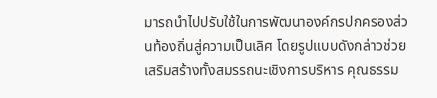มารถนำไปปรับใช้ในการพัฒนาองค์กรปกครองส่วนท้องถิ่นสู่ความเป็นเลิศ โดยรูปแบบดังกล่าวช่วยเสริมสร้างทั้งสมรรถนะเชิงการบริหาร คุณธรรม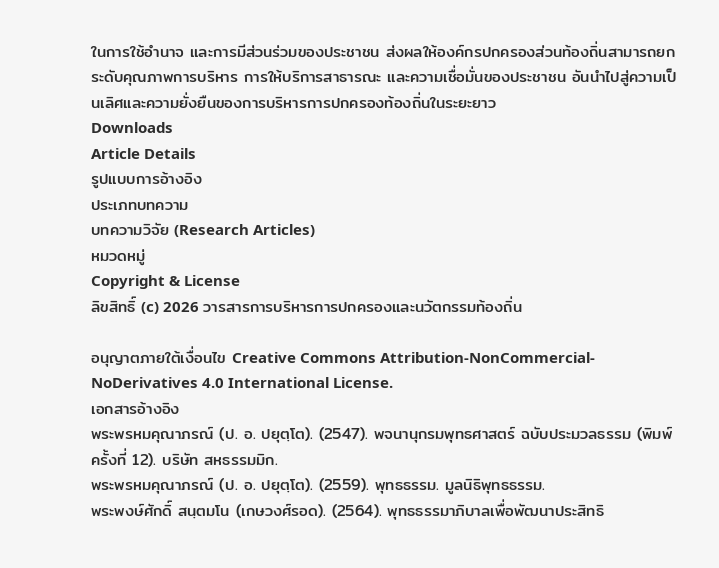ในการใช้อำนาจ และการมีส่วนร่วมของประชาชน ส่งผลให้องค์กรปกครองส่วนท้องถิ่นสามารถยกระดับคุณภาพการบริหาร การให้บริการสาธารณะ และความเชื่อมั่นของประชาชน อันนำไปสู่ความเป็นเลิศและความยั่งยืนของการบริหารการปกครองท้องถิ่นในระยะยาว
Downloads
Article Details
รูปแบบการอ้างอิง
ประเภทบทความ
บทความวิจัย (Research Articles)
หมวดหมู่
Copyright & License
ลิขสิทธิ์ (c) 2026 วารสารการบริหารการปกครองและนวัตกรรมท้องถิ่น

อนุญาตภายใต้เงื่อนไข Creative Commons Attribution-NonCommercial-NoDerivatives 4.0 International License.
เอกสารอ้างอิง
พระพรหมคุณาภรณ์ (ป. อ. ปยุตฺโต). (2547). พจนานุกรมพุทธศาสตร์ ฉบับประมวลธรรม (พิมพ์ครั้งที่ 12). บริษัท สหธรรมมิก.
พระพรหมคุณาภรณ์ (ป. อ. ปยุตฺโต). (2559). พุทธธรรม. มูลนิธิพุทธธรรม.
พระพงษ์ศักดิ์ สนฺตมโน (เกษวงศ์รอด). (2564). พุทธธรรมาภิบาลเพื่อพัฒนาประสิทธิ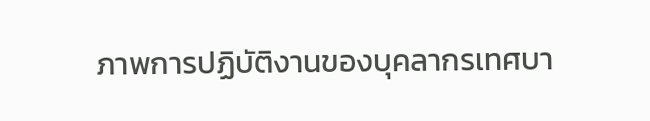ภาพการปฏิบัติงานของบุคลากรเทศบา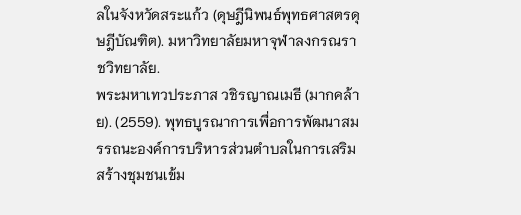ลในจังหวัดสระแก้ว (ดุษฎีนิพนธ์พุทธศาสตรดุษฎีบัณฑิต). มหาวิทยาลัยมหาจุฬาลงกรณราชวิทยาลัย.
พระมหาเทวประภาส วชิรญาณเมธี (มากคล้าย). (2559). พุทธบูรณาการเพื่อการพัฒนาสมรรถนะองค์การบริหารส่วนตำบลในการเสริมสร้างชุมชนเข้ม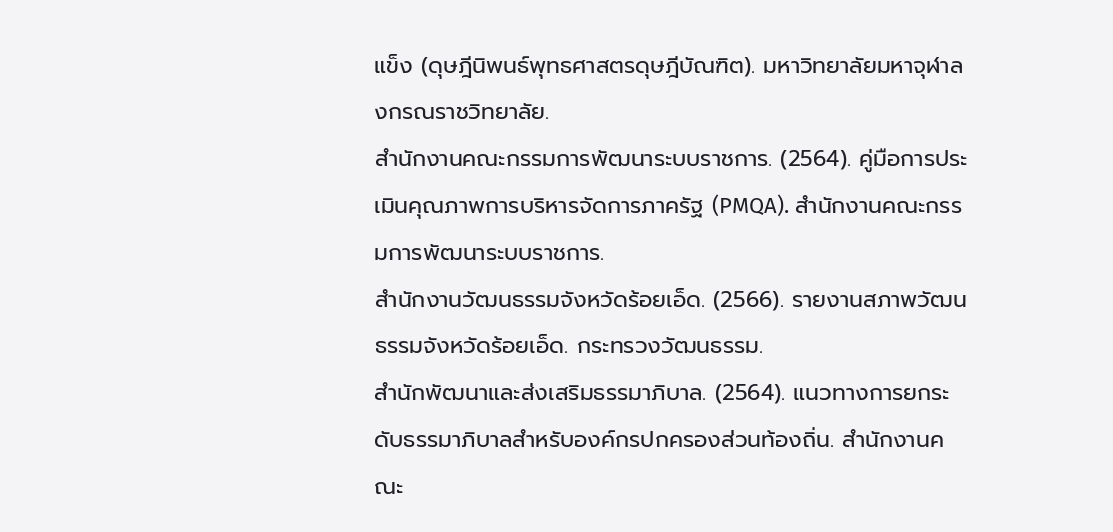แข็ง (ดุษฎีนิพนธ์พุทธศาสตรดุษฎีบัณฑิต). มหาวิทยาลัยมหาจุฬาลงกรณราชวิทยาลัย.
สำนักงานคณะกรรมการพัฒนาระบบราชการ. (2564). คู่มือการประเมินคุณภาพการบริหารจัดการภาครัฐ (PMQA). สำนักงานคณะกรรมการพัฒนาระบบราชการ.
สำนักงานวัฒนธรรมจังหวัดร้อยเอ็ด. (2566). รายงานสภาพวัฒนธรรมจังหวัดร้อยเอ็ด. กระทรวงวัฒนธรรม.
สำนักพัฒนาและส่งเสริมธรรมาภิบาล. (2564). แนวทางการยกระดับธรรมาภิบาลสำหรับองค์กรปกครองส่วนท้องถิ่น. สำนักงานคณะ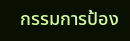กรรมการป้อง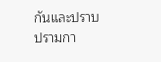กันและปราบปรามกา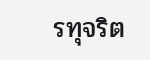รทุจริต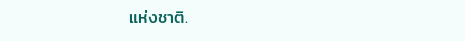แห่งชาติ.